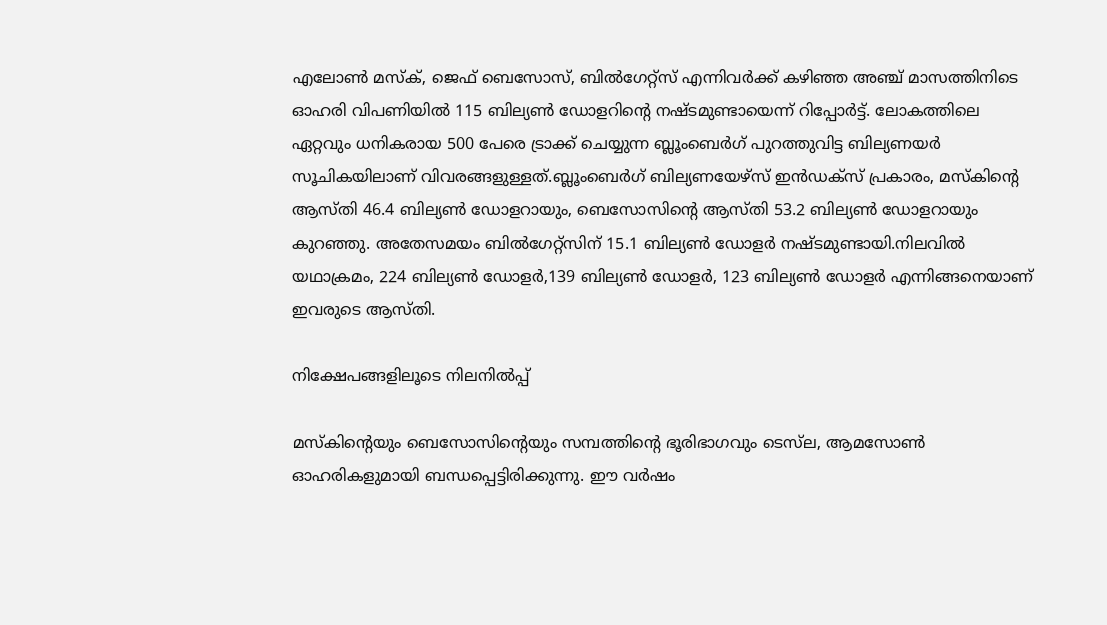എലോൺ മസ്‌ക്, ജെഫ് ബെസോസ്, ബിൽഗേറ്റ്‌സ് എന്നിവർക്ക് കഴിഞ്ഞ അഞ്ച് മാസത്തിനിടെ ഓഹരി വിപണിയിൽ 115 ബില്യൺ ഡോളറിന്റെ നഷ്ടമുണ്ടായെന്ന് റിപ്പോർട്ട്. ലോകത്തിലെ ഏറ്റവും ധനികരായ 500 പേരെ ട്രാക്ക് ചെയ്യുന്ന ബ്ലൂംബെർഗ് പുറത്തുവിട്ട ബില്യണയർ സൂചികയിലാണ് വിവരങ്ങളുള്ളത്.ബ്ലൂംബെർഗ് ബില്യണയേഴ്‌സ് ഇൻഡക്‌സ് പ്രകാരം, മസ്‌കിന്റെ ആസ്തി 46.4 ബില്യൺ ഡോളറായും, ബെസോസിന്റെ ആസ്തി 53.2 ബില്യൺ ഡോളറായും കുറഞ്ഞു. അതേസമയം ബിൽഗേറ്റ്‌സിന് 15.1 ബില്യൺ ഡോളർ നഷ്ടമുണ്ടായി.നിലവിൽ യഥാക്രമം, 224 ബില്യൺ ഡോളർ,139 ബില്യൺ ഡോളർ, 123 ബില്യൺ ഡോളർ എന്നിങ്ങനെയാണ് ഇവരുടെ ആസ്തി.

നിക്ഷേപങ്ങളിലൂടെ നിലനിൽപ്പ്

മസ്‌കിന്റെയും ബെസോസിന്റെയും സമ്പത്തിന്റെ ഭൂരിഭാഗവും ടെസ്‌ല, ആമസോൺ ഓഹരികളുമായി ബന്ധപ്പെട്ടിരിക്കുന്നു. ഈ വർഷം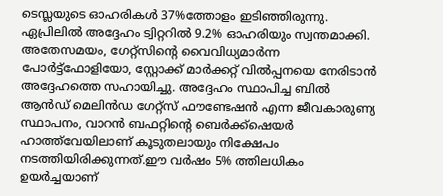ടെസ്ലയുടെ ഓഹരികൾ 37%ത്തോളം ഇടിഞ്ഞിരുന്നു. ഏപ്രിലിൽ അദ്ദേഹം ട്വിറ്ററിൽ 9.2% ഓഹരിയും സ്വന്തമാക്കി. അതേസമയം, ഗേറ്റ്‌സിന്റെ വൈവിധ്യമാർന്ന പോർട്ട്‌ഫോളിയോ, സ്റ്റോക്ക് മാർക്കറ്റ് വിൽപ്പനയെ നേരിടാൻ അദ്ദേഹത്തെ സഹായിച്ചു. അദ്ദേഹം സ്ഥാപിച്ച ബിൽ ആൻഡ് മെലിൻഡ ഗേറ്റ്‌സ് ഫൗണ്ടേഷൻ എന്ന ജീവകാരുണ്യ സ്ഥാപനം, വാറൻ ബഫറ്റിന്റെ ബെർക്ക്‌ഷെയർ ഹാത്ത്‌വേയിലാണ് കൂടുതലായും നിക്ഷേപം നടത്തിയിരിക്കുന്നത്.ഈ വർഷം 5% ത്തിലധികം ഉയർച്ചയാണ്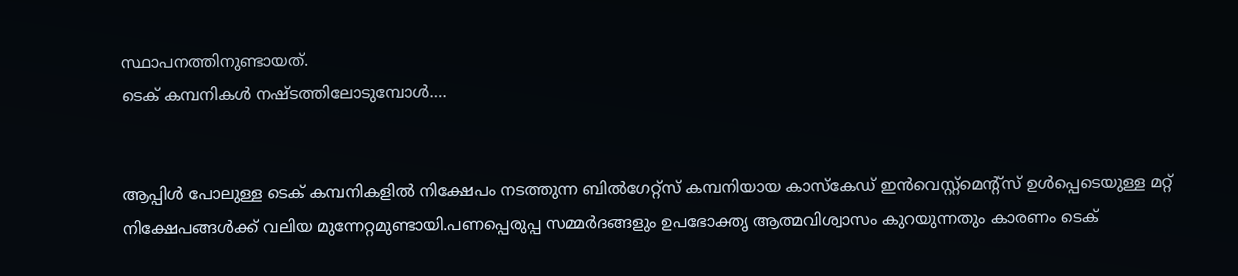സ്ഥാപനത്തിനുണ്ടായത്.
ടെക് കമ്പനികൾ നഷ്ടത്തിലോടുമ്പോൾ….


ആപ്പിൾ പോലുള്ള ടെക് കമ്പനികളിൽ നിക്ഷേപം നടത്തുന്ന ബിൽഗേറ്റ്സ് കമ്പനിയായ കാസ്‌കേഡ് ഇൻവെസ്റ്റ്‌മെന്റ്‌സ് ഉൾപ്പെടെയുള്ള മറ്റ് നിക്ഷേപങ്ങൾക്ക് വലിയ മുന്നേറ്റമുണ്ടായി.പണപ്പെരുപ്പ സമ്മർദങ്ങളും ഉപഭോക്തൃ ആത്മവിശ്വാസം കുറയുന്നതും കാരണം ടെക്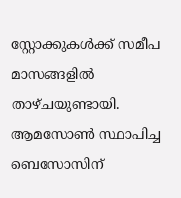സ്റ്റോക്കുകൾക്ക് സമീപ മാസങ്ങളിൽ താഴ്ചയുണ്ടായി. ആമസോൺ സ്ഥാപിച്ച ബെസോസിന്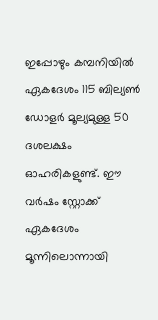ഇപ്പോഴും കമ്പനിയിൽ ഏകദേശം 115 ബില്യൺ ഡോളർ മൂല്യമുള്ള 50 ദശലക്ഷം ഓഹരികളുണ്ട്. ഈ വർഷം സ്റ്റോക്ക് ഏകദേശം മൂന്നിലൊന്നായി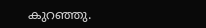കുറഞ്ഞു.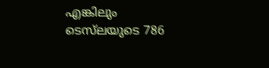എങ്കിലും ടെസ്‌ലയുടെ 786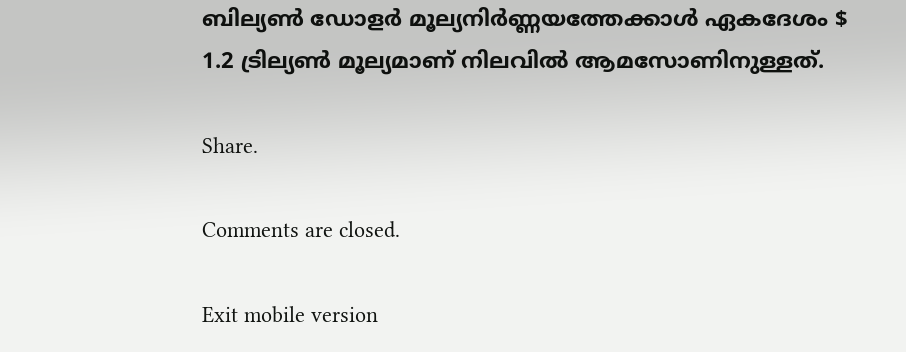ബില്യൺ ഡോളർ മൂല്യനിർണ്ണയത്തേക്കാൾ ഏകദേശം $ 1.2 ട്രില്യൺ മൂല്യമാണ് നിലവിൽ ആമസോണിനുള്ളത്.

Share.

Comments are closed.

Exit mobile version